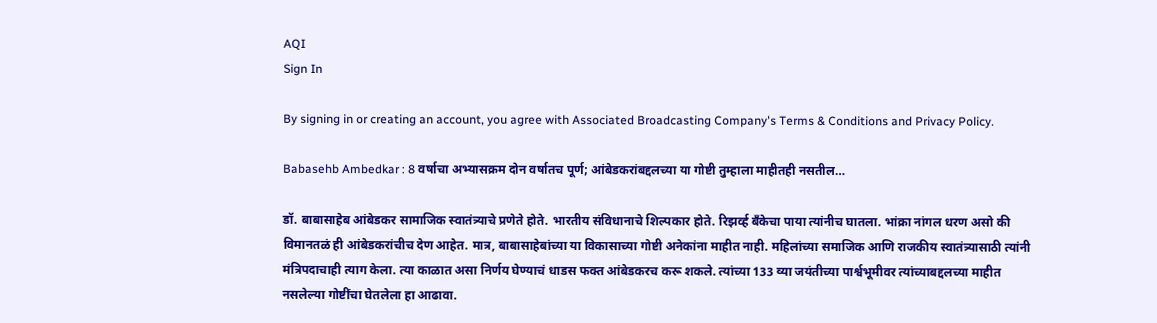AQI
Sign In

By signing in or creating an account, you agree with Associated Broadcasting Company's Terms & Conditions and Privacy Policy.

Babasehb Ambedkar : 8 वर्षाचा अभ्यासक्रम दोन वर्षातच पूर्ण; आंबेडकरांबद्दलच्या या गोष्टी तुम्हाला माहीतही नसतील…

डॉ. बाबासाहेब आंबेडकर सामाजिक स्वातंत्र्याचे प्रणेते होते. भारतीय संविधानाचे शिल्पकार होते. रिझर्व्ह बँकेचा पाया त्यांनीच घातला. भांक्रा नांगल धरण असो की विमानतळं ही आंबेडकरांचीच देण आहेत. मात्र, बाबासाहेबांच्या या विकासाच्या गोष्टी अनेकांना माहीत नाही. महिलांच्या समाजिक आणि राजकीय स्वातंत्र्यासाठी त्यांनी मंत्रिपदाचाही त्याग केला. त्या काळात असा निर्णय घेण्याचं धाडस फक्त आंबेडकरच करू शकले. त्यांच्या 133 व्या जयंतीच्या पार्श्वभूमीवर त्यांच्याबद्दलच्या माहीत नसलेल्या गोष्टींचा घेतलेला हा आढावा.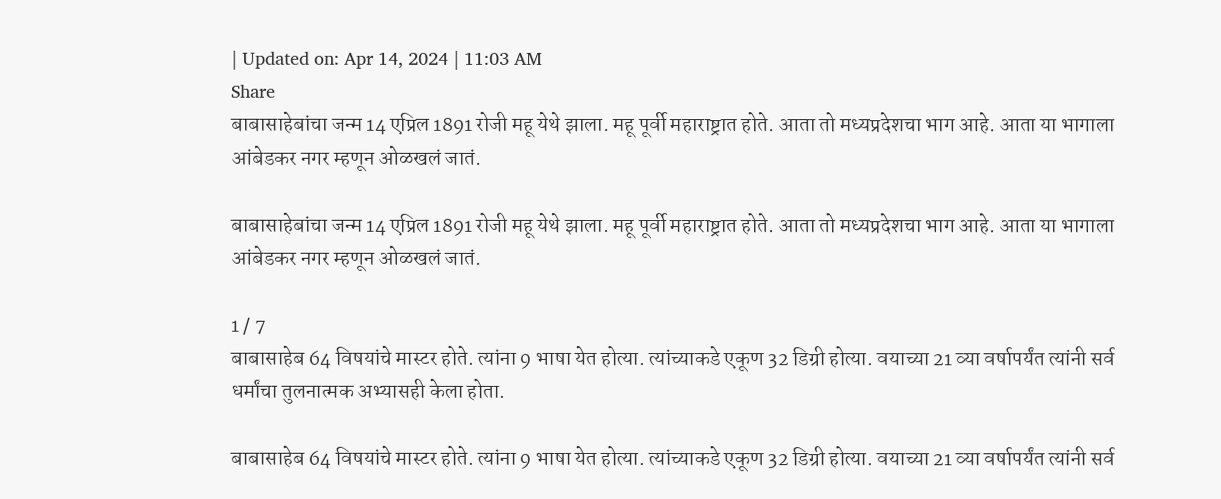| Updated on: Apr 14, 2024 | 11:03 AM
Share
बाबासाहेबांचा जन्म 14 एप्रिल 1891 रोजी महू येथे झाला. महू पूर्वी महाराष्ट्रात होते. आता तो मध्यप्रदेशचा भाग आहे. आता या भागाला आंबेडकर नगर म्हणून ओळखलं जातं.

बाबासाहेबांचा जन्म 14 एप्रिल 1891 रोजी महू येथे झाला. महू पूर्वी महाराष्ट्रात होते. आता तो मध्यप्रदेशचा भाग आहे. आता या भागाला आंबेडकर नगर म्हणून ओळखलं जातं.

1 / 7
बाबासाहेब 64 विषयांचे मास्टर होते. त्यांना 9 भाषा येत होत्या. त्यांच्याकडे एकूण 32 डिग्री होत्या. वयाच्या 21 व्या वर्षापर्यंत त्यांनी सर्व धर्मांचा तुलनात्मक अभ्यासही केला होता.

बाबासाहेब 64 विषयांचे मास्टर होते. त्यांना 9 भाषा येत होत्या. त्यांच्याकडे एकूण 32 डिग्री होत्या. वयाच्या 21 व्या वर्षापर्यंत त्यांनी सर्व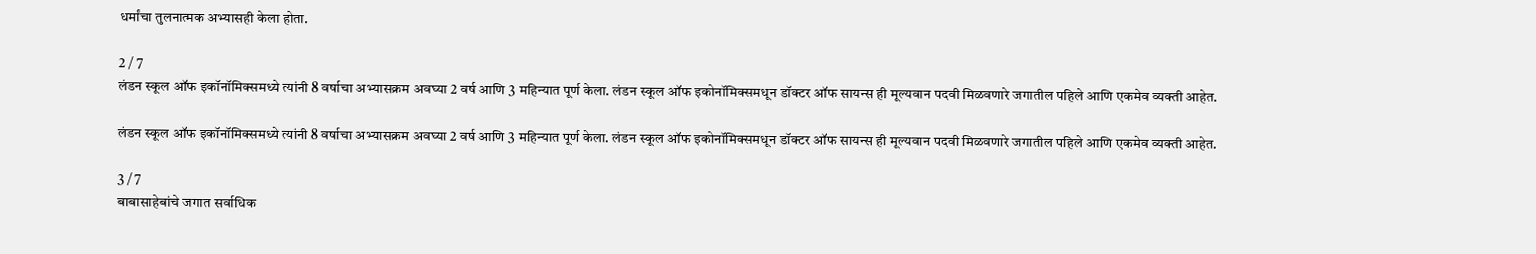धर्मांचा तुलनात्मक अभ्यासही केला होता.

2 / 7
लंडन स्कूल ऑफ इकॉनॉमिक्समध्ये त्यांनी 8 वर्षाचा अभ्यासक्रम अवघ्या 2 वर्ष आणि 3 महिन्यात पूर्ण केला. लंडन स्कूल ऑफ इकोनॉमिक्समधून डॉक्टर ऑफ सायन्स ही मूल्यवान पदवी मिळवणारे जगातील पहिले आणि एकमेव व्यक्ती आहेत.

लंडन स्कूल ऑफ इकॉनॉमिक्समध्ये त्यांनी 8 वर्षाचा अभ्यासक्रम अवघ्या 2 वर्ष आणि 3 महिन्यात पूर्ण केला. लंडन स्कूल ऑफ इकोनॉमिक्समधून डॉक्टर ऑफ सायन्स ही मूल्यवान पदवी मिळवणारे जगातील पहिले आणि एकमेव व्यक्ती आहेत.

3 / 7
बाबासाहेबांचे जगात सर्वाधिक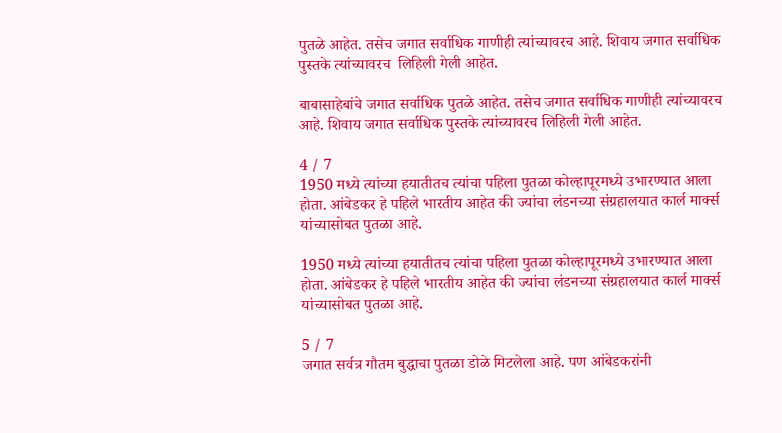पुतळे आहेत. तसेच जगात सर्वाधिक गाणीही त्यांच्यावरच आहे. शिवाय जगात सर्वाधिक पुस्तके त्यांच्यावरच  लिहिली गेली आहेत.

बाबासाहेबांचे जगात सर्वाधिक पुतळे आहेत. तसेच जगात सर्वाधिक गाणीही त्यांच्यावरच आहे. शिवाय जगात सर्वाधिक पुस्तके त्यांच्यावरच लिहिली गेली आहेत.

4 / 7
1950 मध्ये त्यांच्या हयातीतच त्यांचा पहिला पुतळा कोल्हापूरमध्ये उभारण्यात आला होता. आंबेडकर हे पहिले भारतीय आहेत की ज्यांचा लंडनच्या संग्रहालयात कार्ल मार्क्स यांच्यासोबत पुतळा आहे.

1950 मध्ये त्यांच्या हयातीतच त्यांचा पहिला पुतळा कोल्हापूरमध्ये उभारण्यात आला होता. आंबेडकर हे पहिले भारतीय आहेत की ज्यांचा लंडनच्या संग्रहालयात कार्ल मार्क्स यांच्यासोबत पुतळा आहे.

5 / 7
जगात सर्वत्र गौतम बुद्धाचा पुतळा डोळे मिटलेला आहे. पण आंबेडकरांनी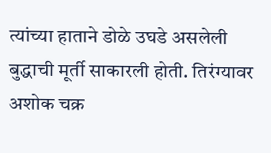त्यांच्या हाताने डोळे उघडे असलेली बुद्धाची मूर्ती साकारली होती. तिरंग्यावर अशोक चक्र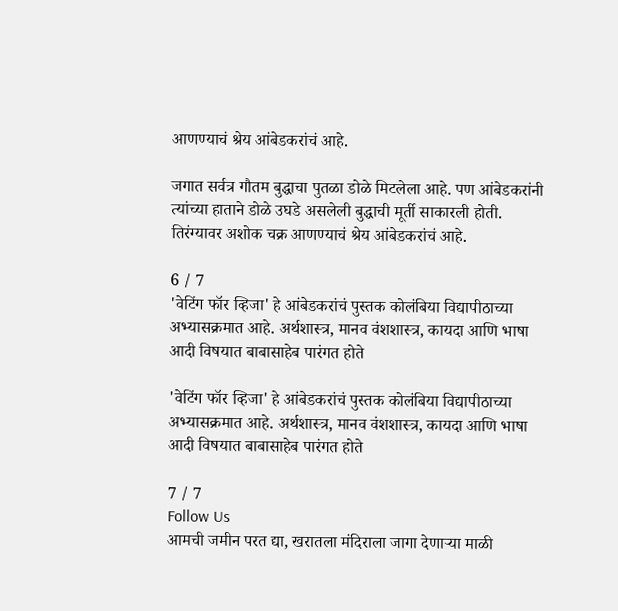आणण्याचं श्रेय आंबेडकरांचं आहे.

जगात सर्वत्र गौतम बुद्धाचा पुतळा डोळे मिटलेला आहे. पण आंबेडकरांनी त्यांच्या हाताने डोळे उघडे असलेली बुद्धाची मूर्ती साकारली होती. तिरंग्यावर अशोक चक्र आणण्याचं श्रेय आंबेडकरांचं आहे.

6 / 7
'वेटिंग फॉर व्हिजा' हे आंबेडकरांचं पुस्तक कोलंबिया विद्यापीठाच्या अभ्यासक्रमात आहे. अर्थशास्त्र, मानव वंशशास्त्र, कायदा आणि भाषा आदी विषयात बाबासाहेब पारंगत होते

'वेटिंग फॉर व्हिजा' हे आंबेडकरांचं पुस्तक कोलंबिया विद्यापीठाच्या अभ्यासक्रमात आहे. अर्थशास्त्र, मानव वंशशास्त्र, कायदा आणि भाषा आदी विषयात बाबासाहेब पारंगत होते

7 / 7
Follow Us
आमची जमीन परत द्या, खरातला मंदिराला जागा देणाऱ्या माळी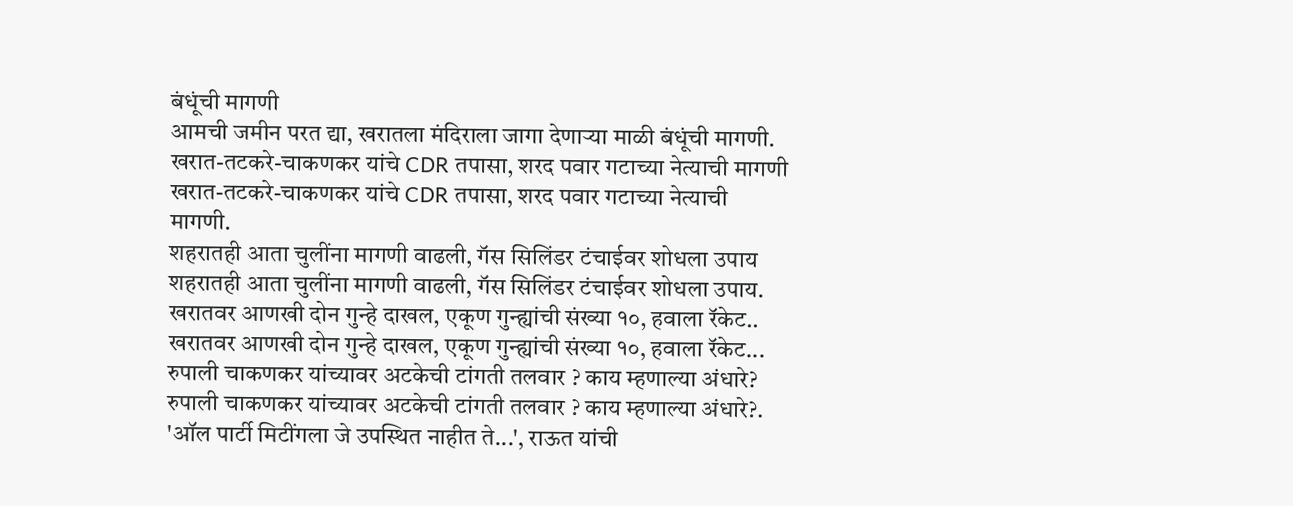बंधूंची मागणी
आमची जमीन परत द्या, खरातला मंदिराला जागा देणाऱ्या माळी बंधूंची मागणी.
खरात-तटकरे-चाकणकर यांचे CDR तपासा, शरद पवार गटाच्या नेत्याची मागणी
खरात-तटकरे-चाकणकर यांचे CDR तपासा, शरद पवार गटाच्या नेत्याची मागणी.
शहरातही आता चुलींना मागणी वाढली, गॅस सिलिंडर टंचाईवर शोधला उपाय
शहरातही आता चुलींना मागणी वाढली, गॅस सिलिंडर टंचाईवर शोधला उपाय.
खरातवर आणखी दोन गुन्हे दाखल, एकूण गुन्ह्यांची संख्या १०, हवाला रॅकेट..
खरातवर आणखी दोन गुन्हे दाखल, एकूण गुन्ह्यांची संख्या १०, हवाला रॅकेट...
रुपाली चाकणकर यांच्यावर अटकेची टांगती तलवार ? काय म्हणाल्या अंधारे?
रुपाली चाकणकर यांच्यावर अटकेची टांगती तलवार ? काय म्हणाल्या अंधारे?.
'ऑल पार्टी मिटींगला जे उपस्थित नाहीत ते...', राऊत यांची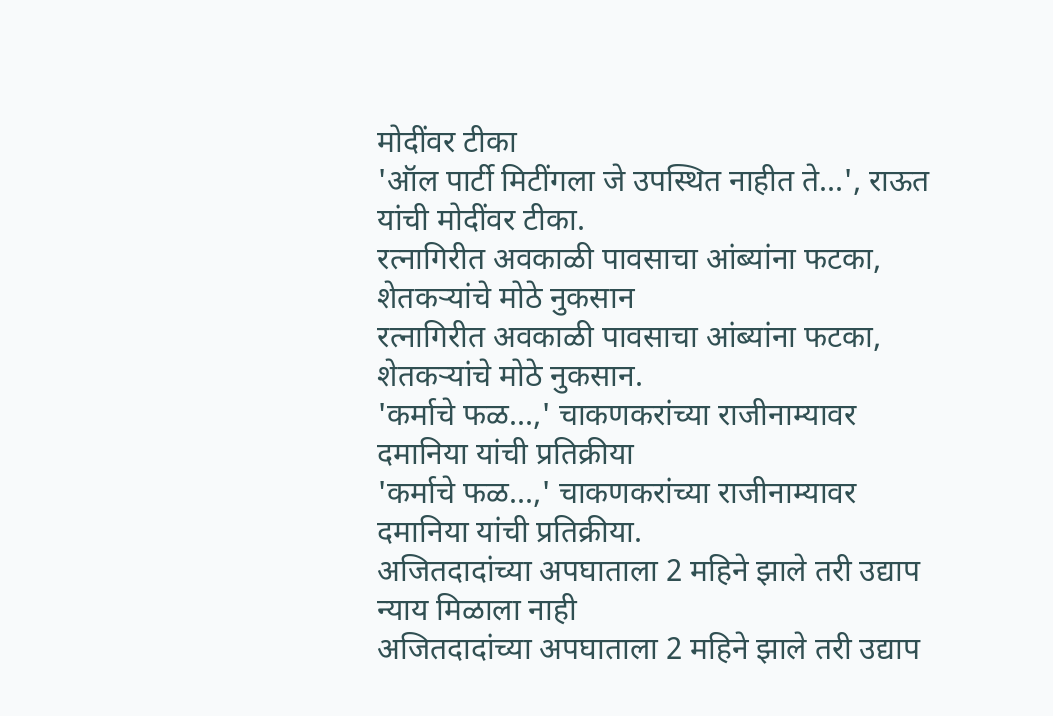मोदींवर टीका
'ऑल पार्टी मिटींगला जे उपस्थित नाहीत ते...', राऊत यांची मोदींवर टीका.
रत्नागिरीत अवकाळी पावसाचा आंब्यांना फटका, शेतकऱ्यांचे मोठे नुकसान
रत्नागिरीत अवकाळी पावसाचा आंब्यांना फटका, शेतकऱ्यांचे मोठे नुकसान.
'कर्माचे फळ...,' चाकणकरांच्या राजीनाम्यावर दमानिया यांची प्रतिक्रीया
'कर्माचे फळ...,' चाकणकरांच्या राजीनाम्यावर दमानिया यांची प्रतिक्रीया.
अजितदादांच्या अपघाताला 2 महिने झाले तरी उद्याप न्याय मिळाला नाही
अजितदादांच्या अपघाताला 2 महिने झाले तरी उद्याप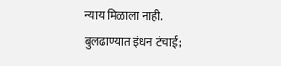न्याय मिळाला नाही.
बुलढाण्यात इंधन टंचाई;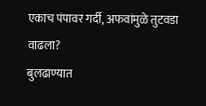एकाच पंपावर गर्दी, अफवांमुळे तुटवडा वाढला?
बुलढाण्यात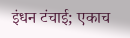इंधन टंचाई; एकाच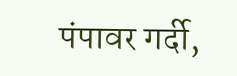पंपावर गर्दी,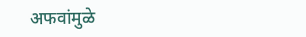अफवांमुळे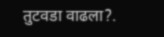तुटवडा वाढला?.